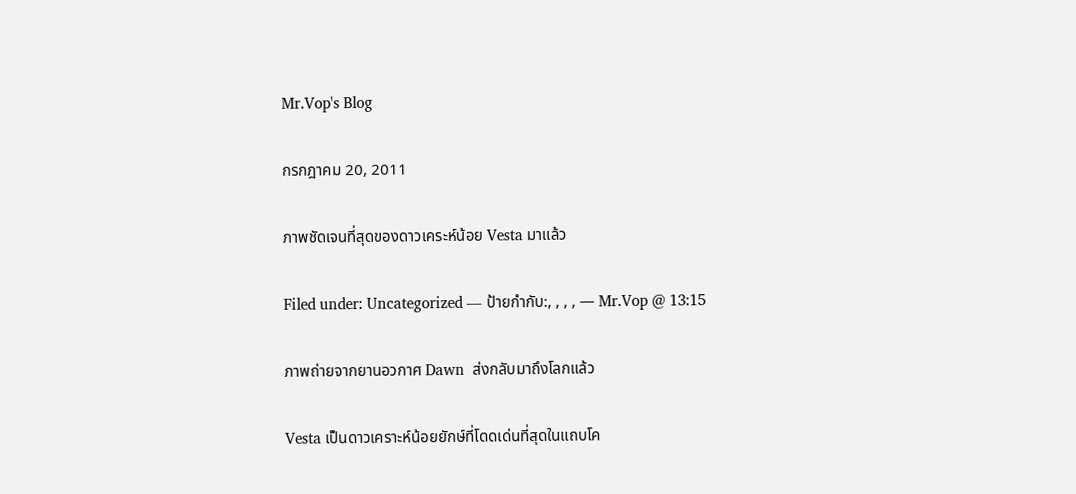Mr.Vop's Blog

กรกฎาคม 20, 2011

ภาพชัดเจนที่สุดของดาวเคระห์น้อย Vesta มาแล้ว

Filed under: Uncategorized — ป้ายกำกับ:, , , , — Mr.Vop @ 13:15

ภาพถ่ายจากยานอวกาศ Dawn  ส่งกลับมาถึงโลกแล้ว

Vesta เป็นดาวเคราะห์น้อยยักษ์ที่โดดเด่นที่สุดในแถบโค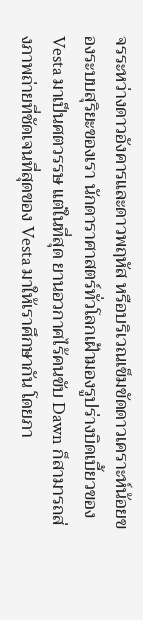จรระหว่างดาวอังคารและดาวพฤหัส หรือบริเวณเข็มขัดดาวเคราะห์น้อยของระบบสุริยะของเรา นักดาราศาสตร์ทั่วโลกเฝ้ามองรูปร่างบิดเบี้ยวของ Vesta มาเป็นศตวรรษ แต่ในที่สุด ยานอวกาศไร้คนขับ Dawn ก็สามารถส่งภาพถ่ายที่ชัดเจนที่สุดของ Vesta มาให้เราศึกษากัน โดยภา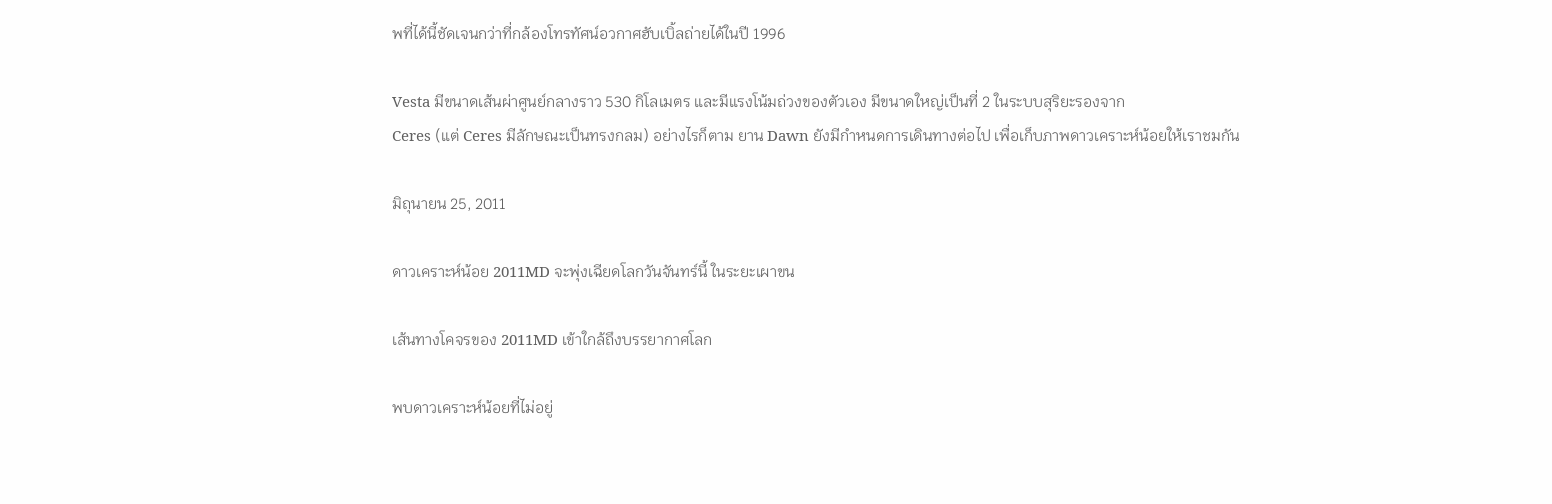พที่ได้นี้ชัดเจนกว่าที่กล้องโทรทัศน์อวกาศฮับเบิ้ลถ่ายได้ในปี 1996

Vesta มีขนาดเส้นผ่าศูนย์กลางราว 530 กิโลเมตร และมีแรงโน้มถ่วงของตัวเอง มีขนาดใหญ่เป็นที่ 2 ในระบบสุริยะรองจาก
Ceres (แต่ Ceres มีลักษณะเป็นทรงกลม) อย่างไรก็ตาม ยาน Dawn ยังมีกำหนดการเดินทางต่อไป เพื่อเก็บภาพดาวเคราะห์น้อยให้เราชมกัน

มิถุนายน 25, 2011

ดาวเคราะห์น้อย 2011MD จะพุ่งเฉียดโลกวันจันทร์นี้ ในระยะเผาขน

เส้นทางโคจรของ 2011MD เข้าใกล้ถึงบรรยากาศโลก

พบดาวเคราะห์น้อยที่ไม่อยู่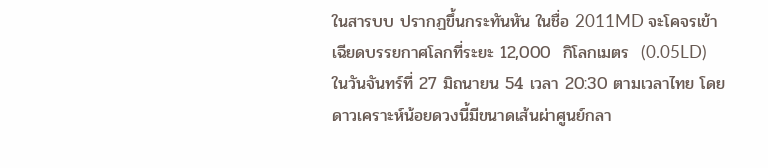ในสารบบ ปรากฏขึ้นกระทันหัน ในชื่อ 2011MD จะโคจรเข้าเฉียดบรรยกาศโลกที่ระยะ 12,000  กิโลกเมตร  (0.05LD) ในวันจันทร์ที่ 27 มิถนายน 54 เวลา 20:30 ตามเวลาไทย โดยดาวเคราะห์น้อยดวงนี้มีขนาดเส้นผ่าศูนย์กลา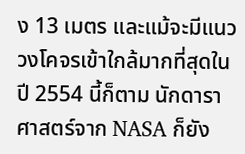ง 13 เมตร และแม้จะมีแนววงโคจรเข้าใกล้มากที่สุดในปี 2554 นี้ก็ตาม นักดาราศาสตร์จาก NASA ก็ยัง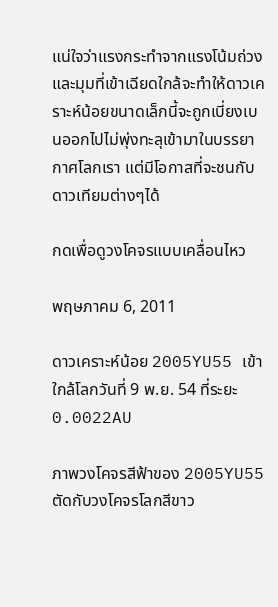แน่ใจว่าแรงกระทำจากแรงโน้มถ่วงและมุมที่เข้าเฉียดใกล้จะทำให้ดาวเคราะห์น้อยขนาดเล็กนี้จะถูกเบี่ยงเบนออกไปไม่พุ่งทะลุเข้ามาในบรรยากาศโลกเรา แต่มีโอกาสที่จะชนกับดาวเทียมต่างๆได้

กดเพื่อดูวงโคจรแบบเคลื่อนไหว

พฤษภาคม 6, 2011

ดาวเคราะห์น้อย 2005YU55 เข้าใกล้โลกวันที่ 9 พ.ย. 54 ที่ระยะ 0.0022AU

ภาพวงโคจรสีฟ้าของ 2005YU55 ตัดกับวงโคจรโลกสีขาว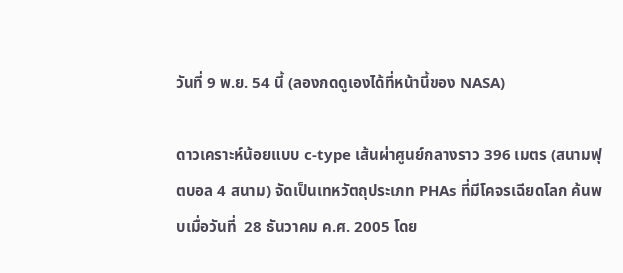วันที่ 9 พ.ย. 54 นี้ (ลองกดดูเองได้ที่หน้านี้ของ NASA)

ดาวเคราะห์น้อยแบบ c-type เส้นผ่าศูนย์กลางราว 396 เมตร (สนามฟุตบอล 4 สนาม) จัดเป็นเทหวัตถุประเภท PHAs ที่มีโคจรเฉียดโลก ค้นพบเมื่อวันที่  28 ธันวาคม ค.ศ. 2005 โดย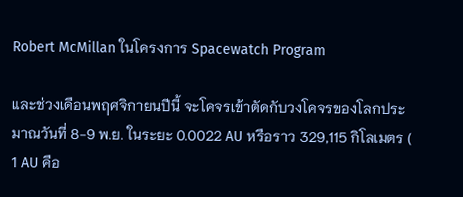Robert McMillan ในโครงการ Spacewatch Program

และช่วงเดือนพฤศจิกายนปีนี้ จะโคจรเข้าตัดกับวงโคจรของโลกประมาณวันที่ 8-9 พ.ย. ในระยะ 0.0022 AU หรือราว 329,115 กิโลเมตร ( 1 AU คือ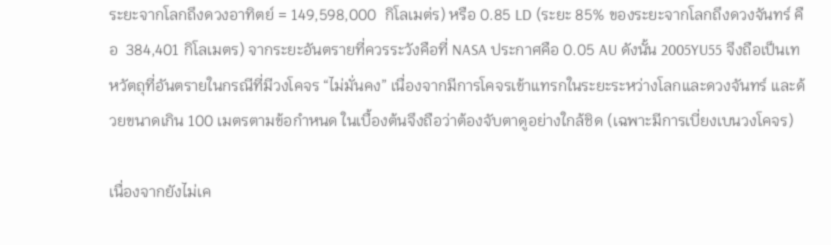ระยะจากโลกถึงดวงอาทิตย์ = 149,598,000  กิโลเมต่ร) หรือ 0.85 LD (ระยะ 85% ของระยะจากโลกถึงดวงจันทร์ คือ  384,401 กิโลเมตร) จากระยะอันตรายที่ควรระวังคือที่ NASA ประกาศคือ 0.05 AU ดังนั้น 2005YU55 จึงถือเป็นเทหวัตถุที่อันตรายในกรณีที่มีวงโคจร “ไม่มั่นคง” เนื่องจากมีการโคจรเข้าแทรกในระยะระหว่างโลกและดวงจันทร์ และด้วยขนาดเกิน 100 เมตรตามข้อกำหนด ในเบื้องต้นจึงถือว่าต้องจับตาดูอย่างใกล้ชิด (เฉพาะมีการเบี่ยงเบนวงโคจร)

เนื่องจากยังไม่เค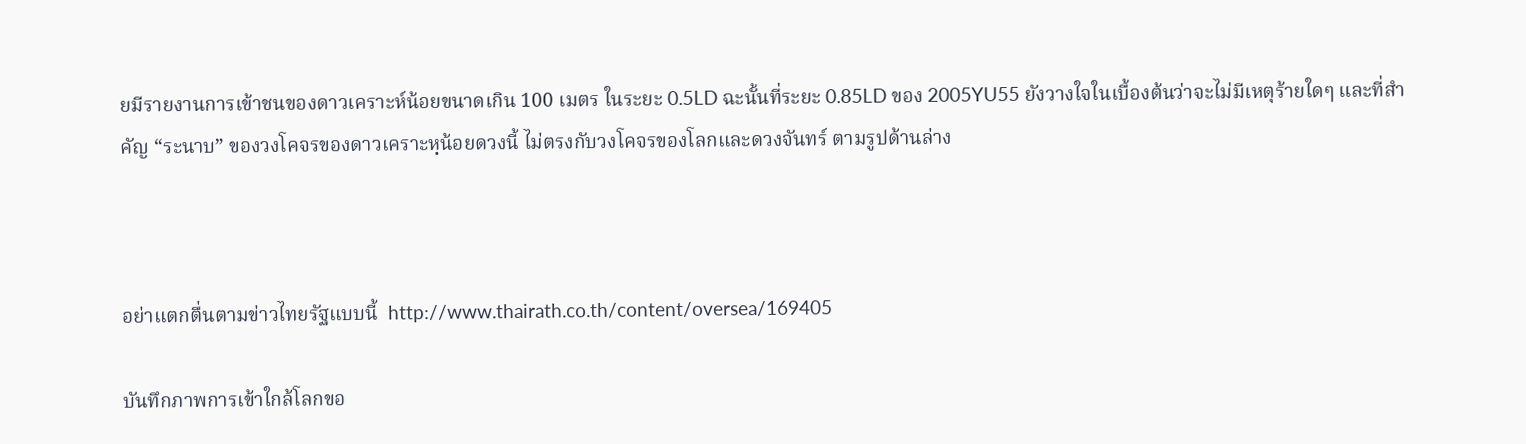ยมีรายงานการเข้าชนของดาวเคราะห์น้อยขนาดเกิน 100 เมตร ในระยะ 0.5LD ฉะนั้นที่ระยะ 0.85LD ของ 2005YU55 ยังวางใจในเบื้องต้นว่าจะไม่มีเหตุร้ายใดๆ และที่สำคัญ “ระนาบ” ของวงโคจรของดาวเคราะหฺน้อยดวงนี้ ไม่ตรงกับวงโคจรของโลกและดวงจันทร์ ตามรูปด้านล่าง



อย่าแตกตื่นตามข่าวไทยรัฐแบบนี้  http://www.thairath.co.th/content/oversea/169405

บันทึกภาพการเข้าใกล้โลกขอ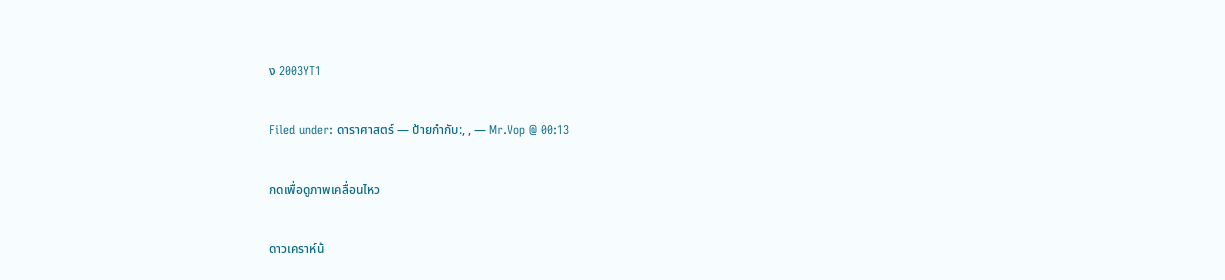ง 2003YT1

Filed under: ดาราศาสตร์ — ป้ายกำกับ:, , — Mr.Vop @ 00:13

กดเพื่อดูภาพเคลื่อนไหว

ดาวเคราห์น้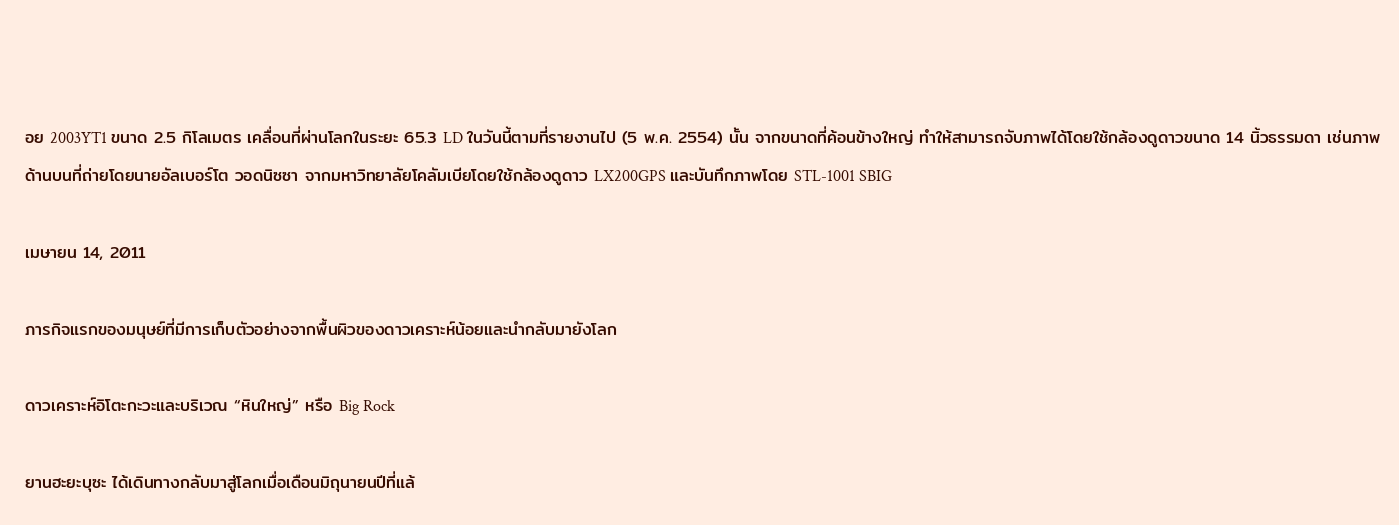อย 2003YT1 ขนาด 2.5 กิโลเมตร เคลื่อนที่ผ่านโลกในระยะ 65.3 LD ในวันนี้ตามที่รายงานไป (5 พ.ค. 2554) นั้น จากขนาดที่ค้อนข้างใหญ่ ทำให้สามารถจับภาพได้โดยใช้กล้องดูดาวขนาด 14 นิ้วธรรมดา เช่นภาพด้านบนที่ถ่ายโดยนายอัลเบอร์โต วอดนิซซา จากมหาวิทยาลัยโคลัมเบียโดยใช้กล้องดูดาว LX200GPS และบันทึกภาพโดย STL-1001 SBIG

เมษายน 14, 2011

ภารกิจแรกของมนุษย์ที่มีการเก็บตัวอย่างจากพื้นผิวของดาวเคราะห์น้อยและนำกลับมายังโลก

ดาวเคราะห์อิโตะกะวะและบริเวณ “หินใหญ่” หรือ Big Rock

ยานฮะยะบุซะ ได้เดินทางกลับมาสู่โลกเมื่อเดือนมิถุนายนปีที่แล้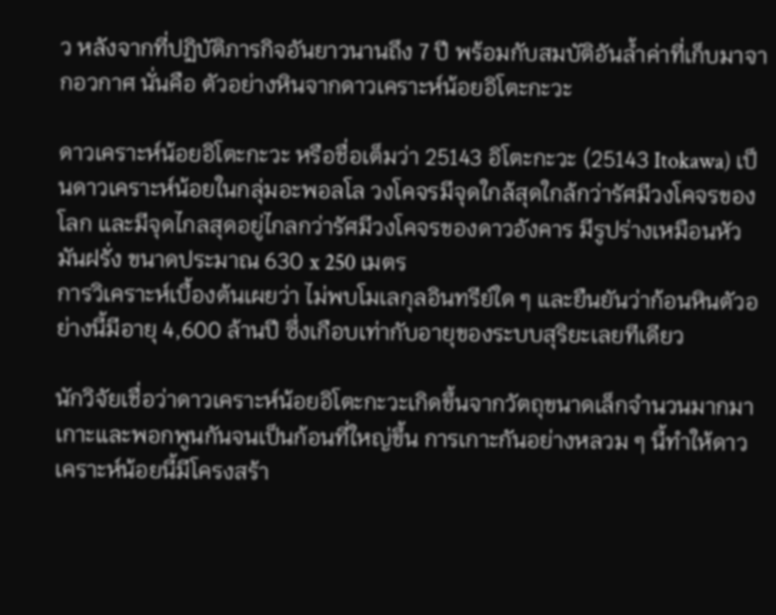ว หลังจากที่ปฏิบัติภารกิจอันยาวนานถึง 7 ปี พร้อมกับสมบัติอันล้ำค่าที่เก็บมาจากอวกาศ นั่นคือ ตัวอย่างหินจากดาวเคราะห์น้อยอิโตะกะวะ

ดาวเคราะห์น้อยอิโตะกะวะ หรือชื่อเต็มว่า 25143 อิโตะกะวะ (25143 Itokawa) เป็นดาวเคราะห์น้อยในกลุ่มอะพอลโล วงโคจรมีจุดใกล้สุดใกล้กว่ารัศมีวงโคจรของโลก และมีจุดไกลสุดอยู่ไกลกว่ารัศมีวงโคจรของดาวอังคาร มีรูปร่างเหมือนหัวมันฝรั่ง ขนาดประมาณ 630 x 250 เมตร
การวิเคราะห์เบื้องต้นเผยว่า ไม่พบโมเลกุลอินทรีย์ใด ๆ และยืนยันว่าก้อนหินตัวอย่างนี้มีอายุ 4,600 ล้านปี ซึ่งเกือบเท่ากับอายุของระบบสุริยะเลยทีเดียว

นักวิจัยเชื่อว่าดาวเคราะห์น้อยอิโตะกะวะเกิดขึ้นจากวัตถุขนาดเล็กจำนวนมากมาเกาะและพอกพูนกันจนเป็นก้อนที่ใหญ่ขึ้น การเกาะกันอย่างหลวม ๆ นี้ทำให้ดาวเคราะห์น้อยนี้มีโครงสร้า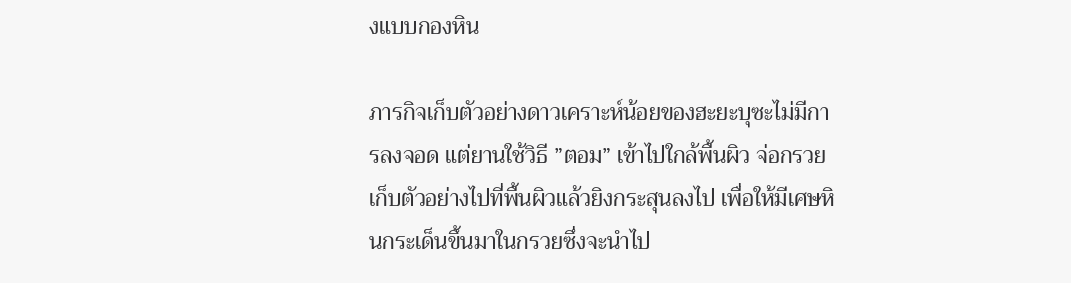งแบบกองหิน

ภารกิจเก็บตัวอย่างดาวเคราะห์น้อยของฮะยะบุซะไม่มีการลงจอด แต่ยานใช้วิธี ”ตอม” เข้าไปใกล้พื้นผิว จ่อกรวยเก็บตัวอย่างไปที่พื้นผิวแล้วยิงกระสุนลงไป เพื่อให้มีเศษหินกระเด็นขึ้นมาในกรวยซึ่งจะนำไป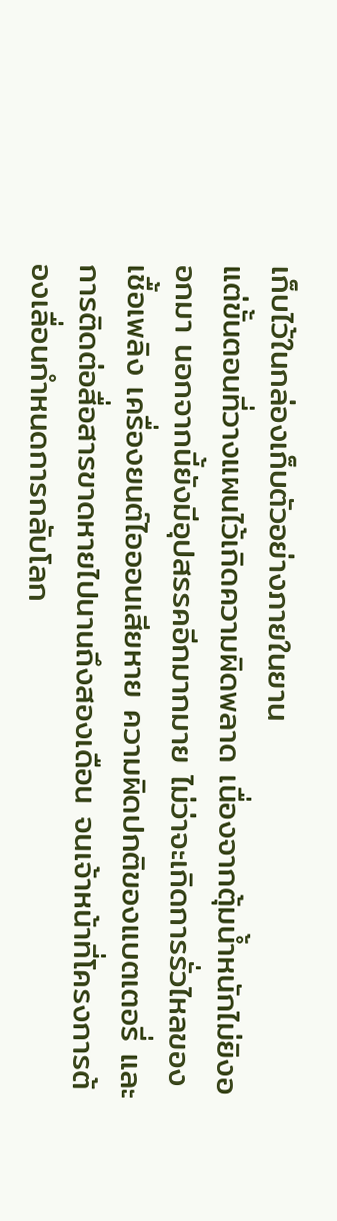เก็บไว้ในกล่องเก็บตัวอย่างภายในยาน
แต่ขั้นตอนที่วางแผนไว้เกิดความผิดพลาด เนื่องจากตุ้มน้ำหนักไม่ยิงออกมา นอกจากนี้ยังมีอุปสรรคอีกมากมาย ไม่ว่าจะเกิดการรั่วไหลของเชื้อเพลิง เครื่องยนต์ไอออนเสียหาย ความผิดปกติของแบตเตอรี่ และการติดต่อสื่อสารขาดหายไปนานถึงสองเดือน จนเจ้าหน้าที่โครงการต้องเลื่อนกำหนดการกลับโลก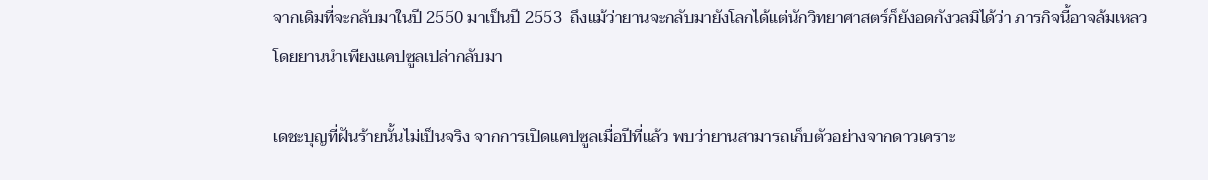จากเดิมที่จะกลับมาในปี 2550 มาเป็นปี 2553  ถึงแม้ว่ายานจะกลับมายังโลกได้แต่นักวิทยาศาสตร์ก็ยังอดกังวลมิได้ว่า ภารกิจนี้อาจล้มเหลวโดยยานนำเพียงแคปซูลเปล่ากลับมา

เดชะบุญที่ฝันร้ายนั้นไม่เป็นจริง จากการเปิดแคปซูลเมื่อปีที่แล้ว พบว่ายานสามารถเก็บตัวอย่างจากดาวเคราะ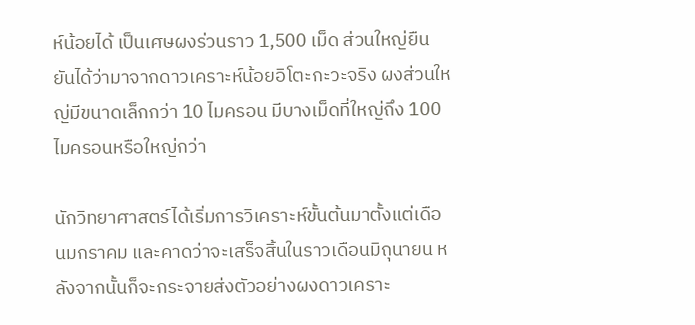ห์น้อยได้ เป็นเศษผงร่วนราว 1,500 เม็ด ส่วนใหญ่ยืนยันได้ว่ามาจากดาวเคราะห์น้อยอิโตะกะวะจริง ผงส่วนใหญ่มีขนาดเล็กกว่า 10 ไมครอน มีบางเม็ดที่ใหญ่ถึง 100 ไมครอนหรือใหญ่กว่า

นักวิทยาศาสตร์ได้เริ่มการวิเคราะห์ขั้นต้นมาตั้งแต่เดือนมกราคม และคาดว่าจะเสร็จสิ้นในราวเดือนมิถุนายน หลังจากนั้นก็จะกระจายส่งตัวอย่างผงดาวเคราะ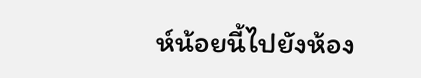ห์น้อยนี้ไปยังห้อง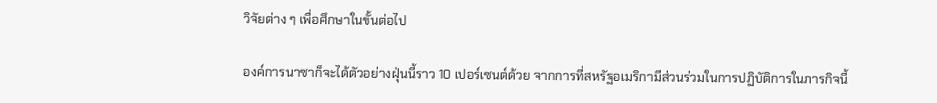วิจัยต่าง ๆ เพื่อศึกษาในขั้นต่อไป

องค์การนาซาก็จะได้ตัวอย่างฝุ่นนี้ราว 10 เปอร์เซนต์ด้วย จากการที่สหรัฐอเมริกามีส่วนร่วมในการปฏิบัติการในภารกิจนี้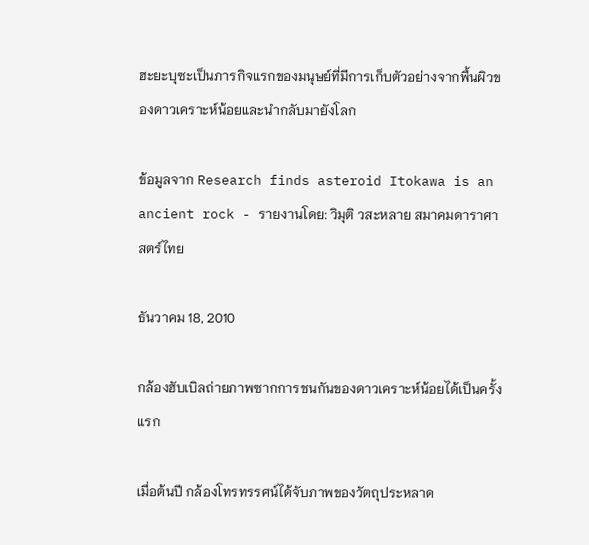ฮะยะบุซะเป็นภารกิจแรกของมนุษย์ที่มีการเก็บตัวอย่างจากพื้นผิวของดาวเคราะห์น้อยและนำกลับมายังโลก

ข้อมูลจาก Research finds asteroid Itokawa is an ancient rock - รายงานโดย: วิมุติ วสะหลาย สมาคมดาราศาสตร์ไทย

ธันวาคม 18, 2010

กล้องฮับเบิลถ่ายภาพซากการชนกันของดาวเคราะห์น้อยได้เป็นครั้งแรก

เมื่อต้นปี กล้องโทรทรรศน์ได้จับภาพของวัตถุประหลาด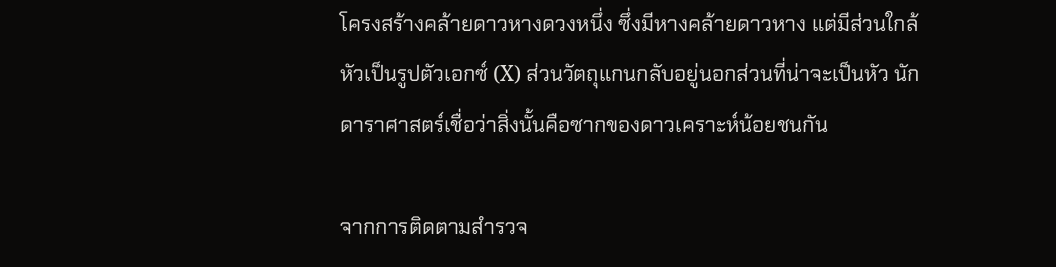โครงสร้างคล้ายดาวหางดวงหนึ่ง ซึ่งมีหางคล้ายดาวหาง แต่มีส่วนใกล้หัวเป็นรูปตัวเอกซ์ (X) ส่วนวัตถุแกนกลับอยู่นอกส่วนที่น่าจะเป็นหัว นักดาราศาสตร์เชื่อว่าสิ่งนั้นคือซากของดาวเคราะห์น้อยชนกัน

จากการติดตามสำรวจ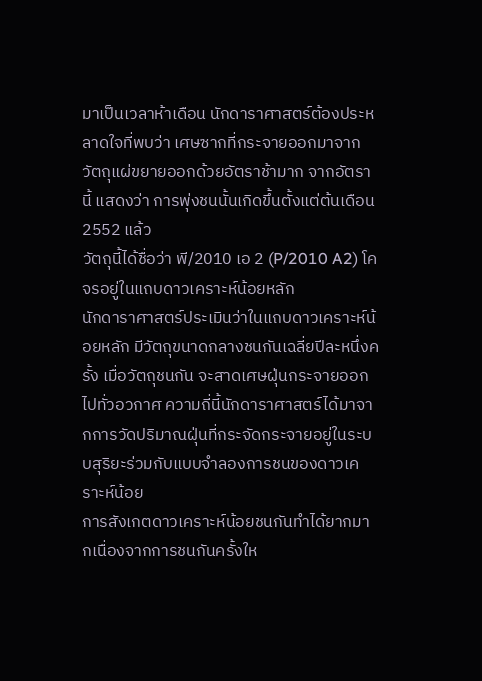มาเป็นเวลาห้าเดือน นักดาราศาสตร์ต้องประหลาดใจที่พบว่า เศษซากที่กระจายออกมาจากวัตถุแผ่ขยายออกด้วยอัตราช้ามาก จากอัตรานี้ แสดงว่า การพุ่งชนนั้นเกิดขึ้นตั้งแต่ต้นเดือน 2552 แล้ว
วัตถุนี้ได้ชื่อว่า พี/2010 เอ 2 (P/2010 A2) โคจรอยู่ในแถบดาวเคราะห์น้อยหลัก
นักดาราศาสตร์ประเมินว่าในแถบดาวเคราะห์น้อยหลัก มีวัตถุขนาดกลางชนกันเฉลี่ยปีละหนึ่งครั้ง เมื่อวัตถุชนกัน จะสาดเศษฝุ่นกระจายออกไปทั่วอวกาศ ความถี่นี้นักดาราศาสตร์ได้มาจากการวัดปริมาณฝุ่นที่กระจัดกระจายอยู่ในระบบสุริยะร่วมกับแบบจำลองการชนของดาวเคราะห์น้อย
การสังเกตดาวเคราะห์น้อยชนกันทำได้ยากมากเนื่องจากการชนกันครั้งให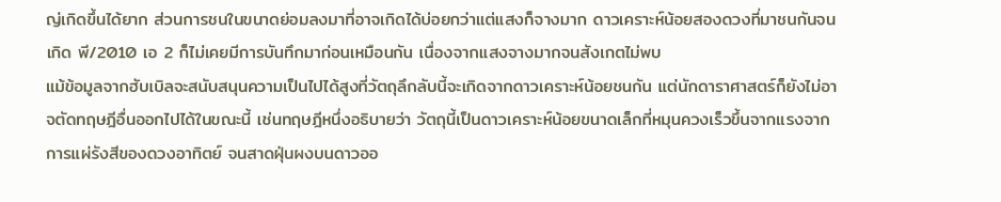ญ่เกิดขึ้นได้ยาก ส่วนการชนในขนาดย่อมลงมาที่อาจเกิดได้บ่อยกว่าแต่แสงก็จางมาก ดาวเคราะห์น้อยสองดวงที่มาชนกันจนเกิด พี/2010 เอ 2 ก็ไม่เคยมีการบันทึกมาก่อนเหมือนกัน เนื่องจากแสงจางมากจนสังเกตไม่พบ
แม้ข้อมูลจากฮับเบิลจะสนับสนุนความเป็นไปได้สูงที่วัตถุลึกลับนี้จะเกิดจากดาวเคราะห์น้อยชนกัน แต่นักดาราศาสตร์ก็ยังไม่อาจตัดทฤษฎีอื่นออกไปได้ในขณะนี้ เช่นทฤษฎีหนึ่งอธิบายว่า วัตถุนี้เป็นดาวเคราะห์น้อยขนาดเล็กที่หมุนควงเร็วขึ้นจากแรงจากการแผ่รังสีของดวงอาทิตย์ จนสาดฝุ่นผงบนดาวออ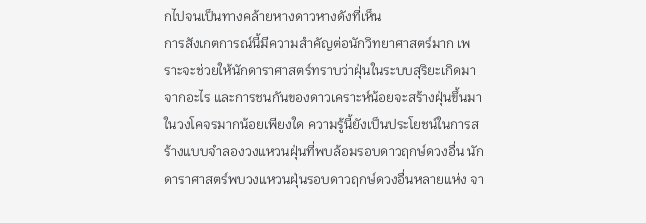กไปจนเป็นทางคล้ายหางดาวหางดังที่เห็น
การสังเกตการณ์นี้มีความสำคัญต่อนักวิทยาศาสตร์มาก เพราะจะช่วยให้นักดาราศาสตร์ทราบว่าฝุ่นในระบบสุริยะเกิดมาจากอะไร และการชนกันของดาวเคราะห์น้อยจะสร้างฝุ่นขึ้นมาในวงโคจรมากน้อยเพียงใด ความรู้นี้ยังเป็นประโยชน์ในการสร้างแบบจำลองวงแหวนฝุ่นที่พบล้อมรอบดาวฤกษ์ดวงอื่น นักดาราศาสตร์พบวงแหวนฝุ่นรอบดาวฤกษ์ดวงอื่นหลายแห่ง จา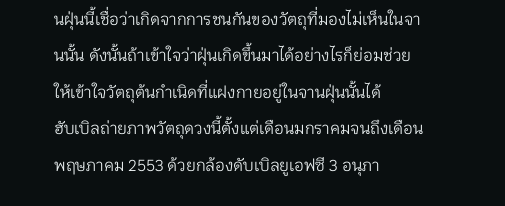นฝุ่นนี้เชื่อว่าเกิดจากการชนกันของวัตถุที่มองไม่เห็นในจานนั้น ดังนั้นถ้าเข้าใจว่าฝุ่นเกิดขึ้นมาได้อย่างไรก็ย่อมช่วยให้เข้าใจวัตถุต้นกำเนิดที่แฝงกายอยู่ในจานฝุ่นนั้นได้
ฮับเบิลถ่ายภาพวัตถุดวงนี้ตั้งแต่เดือนมกราคมจนถึงเดือนพฤษภาคม 2553 ด้วยกล้องดับเบิลยูเอฟซี 3 อนุภา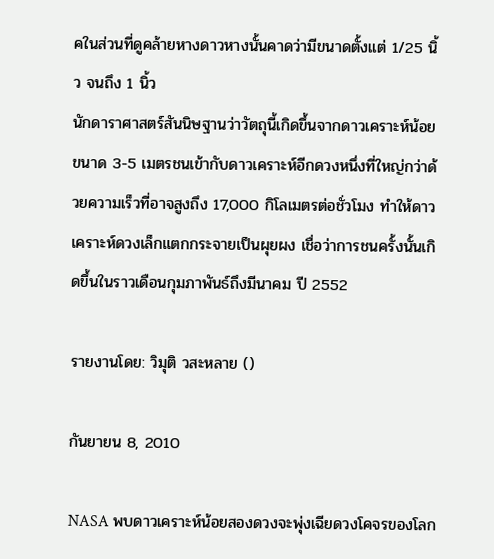คในส่วนที่ดูคล้ายหางดาวหางนั้นคาดว่ามีขนาดตั้งแต่ 1/25 นิ้ว จนถึง 1 นิ้ว
นักดาราศาสตร์สันนิษฐานว่าวัตถุนี้เกิดขึ้นจากดาวเคราะห์น้อยขนาด 3-5 เมตรชนเข้ากับดาวเคราะห์อีกดวงหนึ่งที่ใหญ่กว่าด้วยความเร็วที่อาจสูงถึง 17,000 กิโลเมตรต่อชั่วโมง ทำให้ดาวเคราะห์ดวงเล็กแตกกระจายเป็นผุยผง เชื่อว่าการชนครั้งนั้นเกิดขึ้นในราวเดือนกุมภาพันธ์ถึงมีนาคม ปี 2552

รายงานโดย: วิมุติ วสะหลาย ()

กันยายน 8, 2010

NASA พบดาวเคราะห์น้อยสองดวงจะพุ่งเฉียดวงโคจรของโลก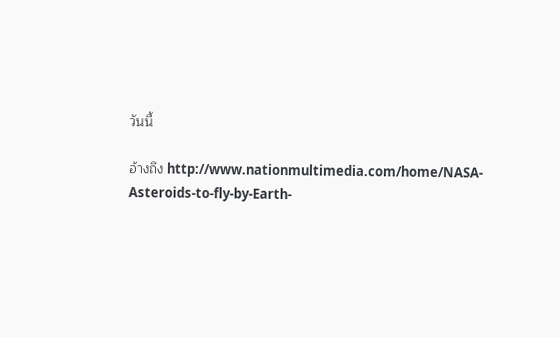วันนี้

อ้างถึง http://www.nationmultimedia.com/home/NASA-Asteroids-to-fly-by-Earth-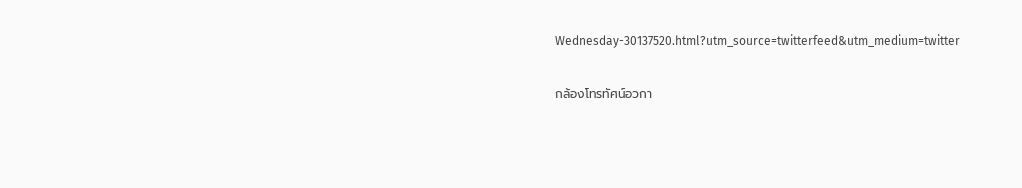Wednesday-30137520.html?utm_source=twitterfeed&utm_medium=twitter

กล้องโทรทัศน์อวกา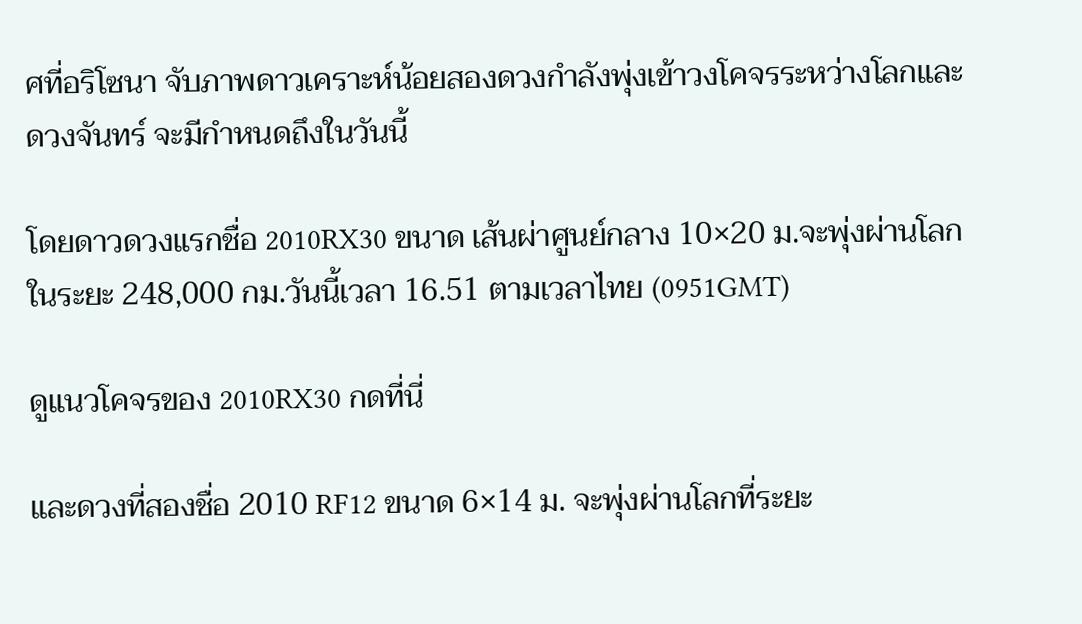ศที่อริโซนา จับภาพดาวเคราะห์น้อยสองดวงกำลังพุ่งเข้าวงโคจรระหว่างโลกและดวงจันทร์ จะมีกำหนดถึงในวันนี้

โดยดาวดวงแรกชื่อ 2010RX30 ขนาด เส้นผ่าศูนย์กลาง 10×20 ม.จะพุ่งผ่านโลกในระยะ 248,000 กม.วันนี้เวลา 16.51 ตามเวลาไทย (0951GMT)

ดูแนวโคจรของ 2010RX30 กดที่นี่

และดวงที่สองชื่อ 2010 RF12 ขนาด 6×14 ม. จะพุ่งผ่านโลกที่ระยะ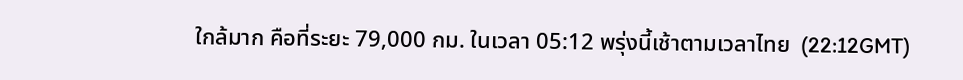ใกล้มาก คือที่ระยะ 79,000 กม. ในเวลา 05:12 พรุ่งนี้เช้าตามเวลาไทย  (22:12GMT)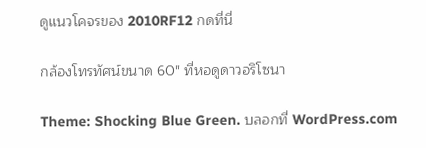ดูแนวโคจรของ 2010RF12 กดที่นี่

กล้องโทรทัศน์ขนาด 60″ ที่หอดูดาวอริโซนา

Theme: Shocking Blue Green. บลอกที่ WordPress.com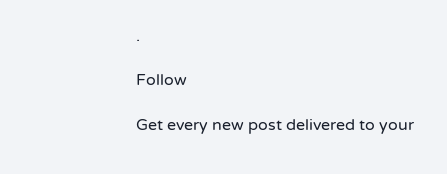.

Follow

Get every new post delivered to your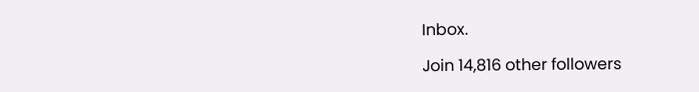Inbox.

Join 14,816 other followers